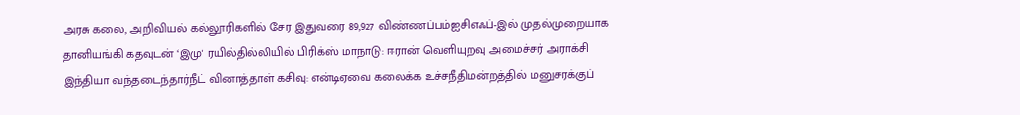அரசு கலை, அறிவியல் கல்லூரிகளில் சேர இதுவரை 89,927 விண்ணப்பம்ஐசிஎஃப்-இல் முதல்முறையாக தானியங்கி கதவுடன் ‘இமு' ரயில்தில்லியில் பிரிக்ஸ் மாநாடு: ஈரான் வெளியுறவு அமைச்சர் அராக்சி இந்தியா வந்தடைந்தார்நீட் வினாத்தாள் கசிவு: என்டிஏவை கலைக்க உச்சநீதிமன்றத்தில் மனுசரக்குப்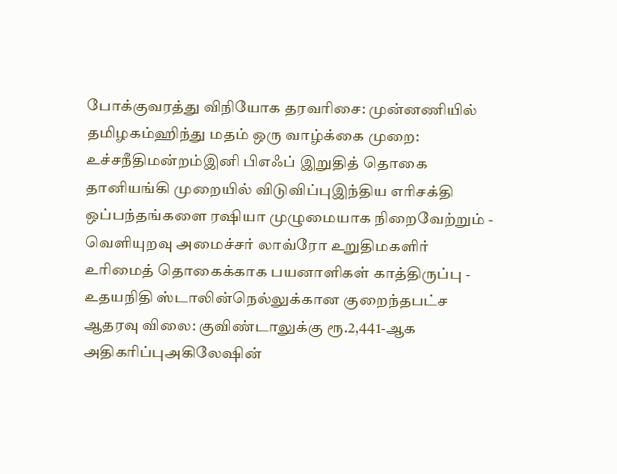போக்குவரத்து விநியோக தரவரிசை: முன்னணியில் தமிழகம்ஹிந்து மதம் ஒரு வாழ்க்கை முறை: உச்சநீதிமன்றம்இனி பிஎஃப் இறுதித் தொகை தானியங்கி முறையில் விடுவிப்புஇந்திய எரிசக்தி ஒப்பந்தங்களை ரஷியா முழுமையாக நிறைவேற்றும் - வெளியுறவு அமைச்சர் லாவ்ரோ உறுதிமகளிர் உரிமைத் தொகைக்காக பயனாளிகள் காத்திருப்பு - உதயநிதி ஸ்டாலின்நெல்லுக்கான குறைந்தபட்ச ஆதரவு விலை: குவிண்டாலுக்கு ரூ.2,441-ஆக அதிகரிப்புஅகிலேஷின்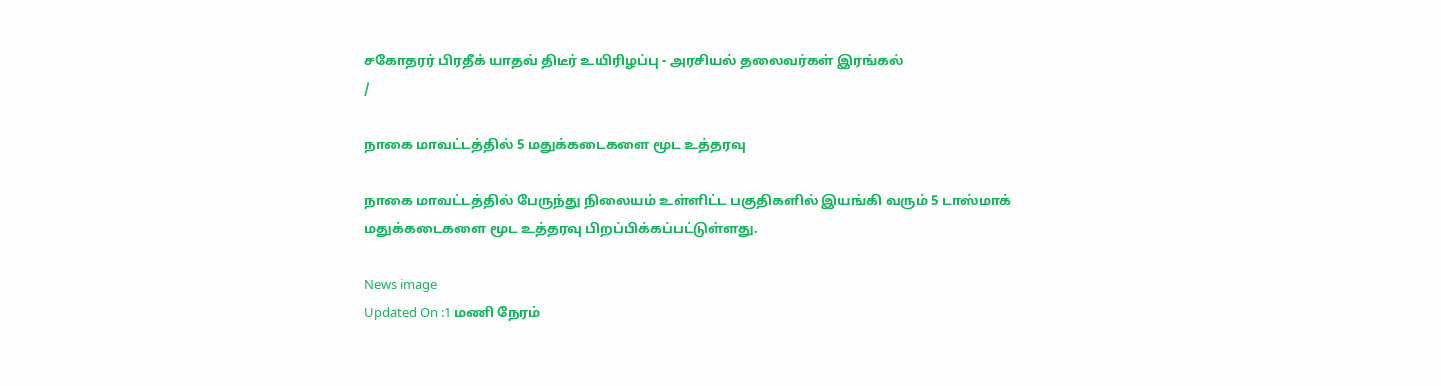சகோதரர் பிரதீக் யாதவ் திடீர் உயிரிழப்பு - அரசியல் தலைவர்கள் இரங்கல்
/

நாகை மாவட்டத்தில் 5 மதுக்கடைகளை மூட உத்தரவு

நாகை மாவட்டத்தில் பேருந்து நிலையம் உள்ளிட்ட பகுதிகளில் இயங்கி வரும் 5 டாஸ்மாக் மதுக்கடைகளை மூட உத்தரவு பிறப்பிக்கப்பட்டுள்ளது.

News image
Updated On :1 மணி நேரம்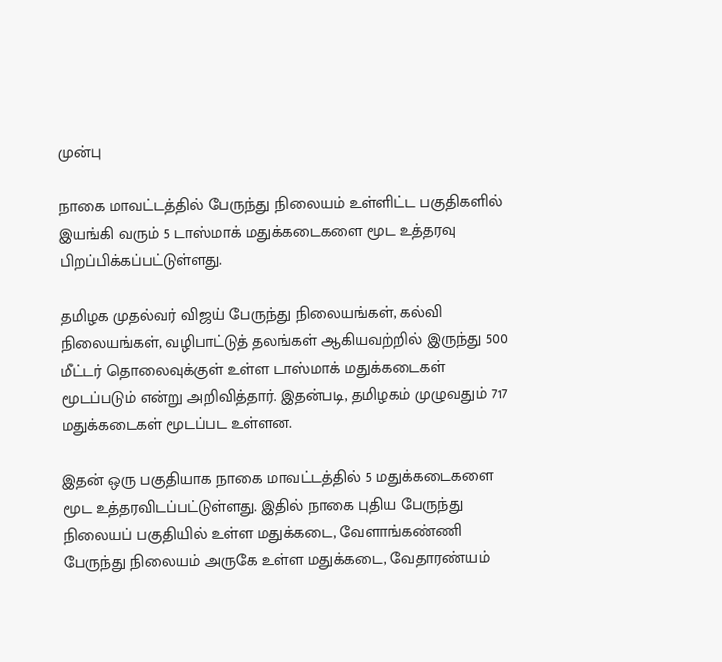முன்பு

நாகை மாவட்டத்தில் பேருந்து நிலையம் உள்ளிட்ட பகுதிகளில் இயங்கி வரும் 5 டாஸ்மாக் மதுக்கடைகளை மூட உத்தரவு பிறப்பிக்கப்பட்டுள்ளது.

தமிழக முதல்வர் விஜய் பேருந்து நிலையங்கள், கல்வி நிலையங்கள், வழிபாட்டுத் தலங்கள் ஆகியவற்றில் இருந்து 500 மீட்டர் தொலைவுக்குள் உள்ள டாஸ்மாக் மதுக்கடைகள் மூடப்படும் என்று அறிவித்தார். இதன்படி, தமிழகம் முழுவதும் 717 மதுக்கடைகள் மூடப்பட உள்ளன.

இதன் ஒரு பகுதியாக நாகை மாவட்டத்தில் 5 மதுக்கடைகளை மூட உத்தரவிடப்பட்டுள்ளது. இதில் நாகை புதிய பேருந்து நிலையப் பகுதியில் உள்ள மதுக்கடை, வேளாங்கண்ணி பேருந்து நிலையம் அருகே உள்ள மதுக்கடை, வேதாரண்யம்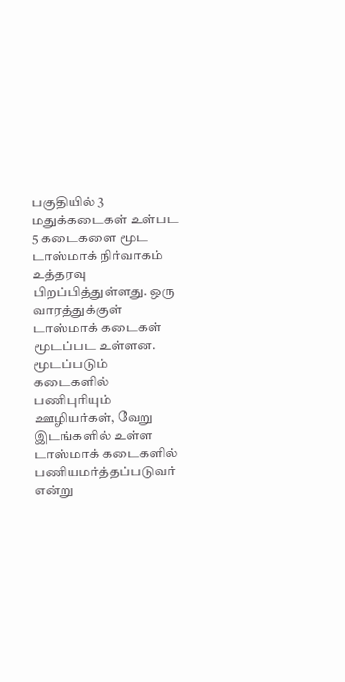பகுதியில் 3 மதுக்கடைகள் உள்பட 5 கடைகளை மூட டாஸ்மாக் நிர்வாகம் உத்தரவு பிறப்பித்துள்ளது. ஒரு வாரத்துக்குள் டாஸ்மாக் கடைகள் மூடப்பட உள்ளன. மூடப்படும் கடைகளில் பணிபுரியும் ஊழியர்கள், வேறு இடங்களில் உள்ள டாஸ்மாக் கடைகளில் பணியமர்த்தப்படுவர் என்று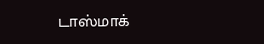டாஸ்மாக்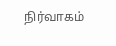நிர்வாகம்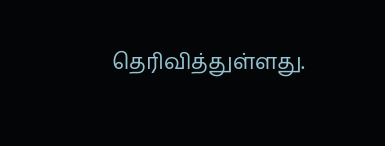தெரிவித்துள்ளது.